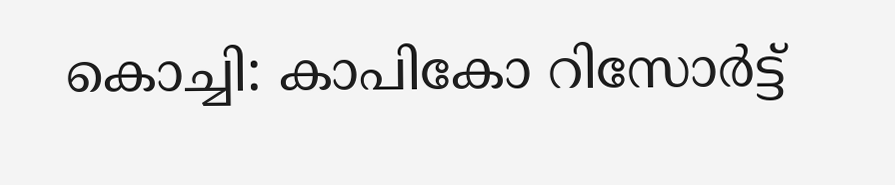കൊച്ചി: കാപികോ റിസോര്‍ട്ട്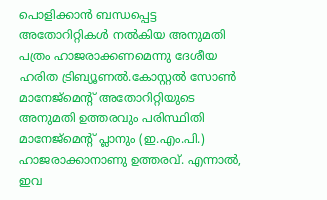പൊളിക്കാന്‍ ബന്ധപ്പെട്ട അതോറിറ്റികള്‍ നല്‍കിയ അനുമതി പത്രം ഹാജരാക്കണമെന്നു ദേശീയ ഹരിത ട്രിബ്യൂണല്‍.കോസ്റ്റല്‍ സോണ്‍ മാനേജ്മെന്റ് അതോറിറ്റിയുടെ അനുമതി ഉത്തരവും പരിസ്ഥിതി മാനേജ്മെന്റ് പ്ലാനും (ഇ.എം.പി.) ഹാജരാക്കാനാണു ഉത്തരവ്. എന്നാല്‍, ഇവ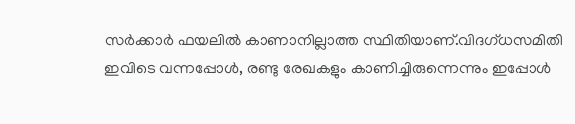സര്‍ക്കാര്‍ ഫയലില്‍ കാണാനില്ലാത്ത സ്ഥിതിയാണ്.വിദഗ്ധസമിതി ഇവിടെ വന്നപ്പോള്‍, രണ്ടു രേഖകളും കാണിച്ചിരുന്നെന്നും ഇപ്പോള്‍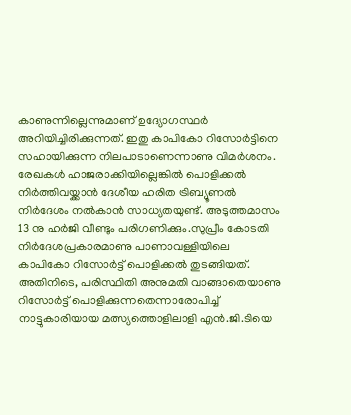കാണുന്നില്ലെന്നുമാണ് ഉദ്യോഗസ്ഥര്‍ അറിയിച്ചിരിക്കുന്നത്. ഇതു കാപികോ റിസോര്‍ട്ടിനെ സഹായിക്കുന്ന നിലപാടാണെന്നാണു വിമര്‍ശനം. രേഖകള്‍ ഹാജരാക്കിയില്ലെങ്കില്‍ പൊളിക്കല്‍ നിര്‍ത്തിവയ്ക്കാന്‍ ദേശീയ ഹരിത ട്രിബ്യൂണല്‍ നിര്‍ദേശം നല്‍കാന്‍ സാധ്യതയുണ്ട്. അടുത്തമാസം 13 നു ഹര്‍ജി വീണ്ടും പരിഗണിക്കും.സുപ്രീം കോടതി നിര്‍ദേശപ്രകാരമാണു പാണാവള്ളിയിലെ കാപികോ റിസോര്‍ട്ട് പൊളിക്കല്‍ തുടങ്ങിയത്. അതിനിടെ, പരിസ്ഥിതി അനുമതി വാങ്ങാതെയാണു റിസോര്‍ട്ട് പൊളിക്കുന്നതെന്നാരോപിച്ച് നാട്ടുകാരിയായ മത്സ്യത്തൊളിലാളി എന്‍.ജി.ടിയെ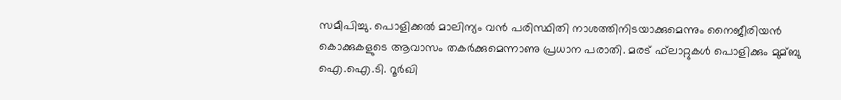സമീപിച്ചു. പൊളിക്കല്‍ മാലിന്യം വന്‍ പരിസ്ഥിതി നാശത്തിനിടയാക്കുമെന്നും നൈജീരിയന്‍ കൊക്കുകളുടെ ആവാസം തകര്‍ക്കുമെന്നാണു പ്രധാന പരാതി. മരട് ഫ്‌ലാറ്റുകള്‍ പൊളിക്കും മുമ്ബു ഐ.ഐ.ടി. റൂര്‍ഖി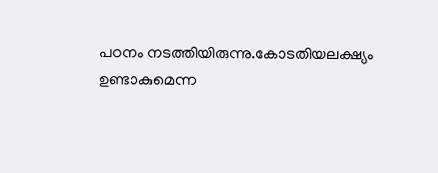പഠനം നടത്തിയിരുന്നു.കോടതിയലക്ഷ്യം ഉണ്ടാകുമെന്ന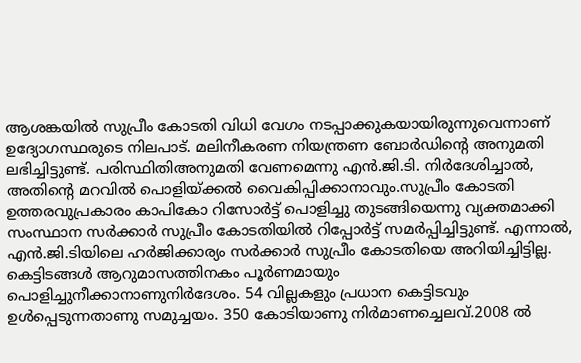ആശങ്കയില്‍ സുപ്രീം കോടതി വിധി വേഗം നടപ്പാക്കുകയായിരുന്നുവെന്നാണ് ഉദ്യോഗസ്ഥരുടെ നിലപാട്. മലിനീകരണ നിയന്ത്രണ ബോര്‍ഡിന്റെ അനുമതി ലഭിച്ചിട്ടുണ്ട്. പരിസ്ഥിതിഅനുമതി വേണമെന്നു എന്‍.ജി.ടി. നിര്‍ദേശിച്ചാല്‍, അതിന്റെ മറവില്‍ പൊളിയ്ക്കല്‍ വൈകിപ്പിക്കാനാവും.സുപ്രീം കോടതി ഉത്തരവുപ്രകാരം കാപികോ റിസോര്‍ട്ട് പൊളിച്ചു തുടങ്ങിയെന്നു വ്യക്തമാക്കി സംസ്ഥാന സര്‍ക്കാര്‍ സുപ്രീം കോടതിയില്‍ റിപ്പോര്‍ട്ട് സമര്‍പ്പിച്ചിട്ടുണ്ട്. എന്നാല്‍, എന്‍.ജി.ടിയിലെ ഹര്‍ജിക്കാര്യം സര്‍ക്കാര്‍ സുപ്രീം കോടതിയെ അറിയിച്ചിട്ടില്ല. കെട്ടിടങ്ങള്‍ ആറുമാസത്തിനകം പൂര്‍ണമായും പൊളിച്ചുനീക്കാനാണുനിര്‍ദേശം. 54 വില്ലകളും പ്രധാന കെട്ടിടവും ഉള്‍പ്പെടുന്നതാണു സമുച്ചയം. 350 കോടിയാണു നിര്‍മാണച്ചെലവ്.2008 ല്‍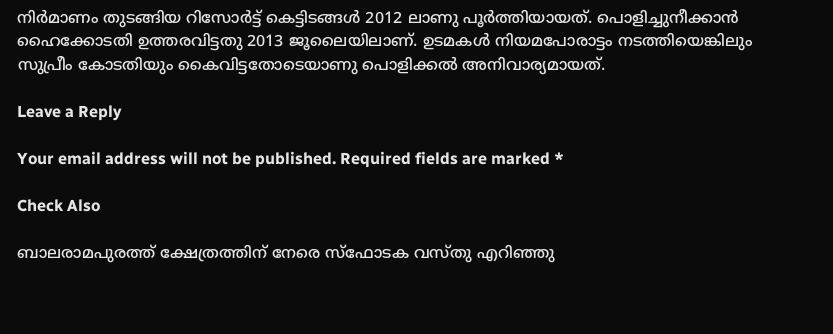നിര്‍മാണം തുടങ്ങിയ റിസോര്‍ട്ട് കെട്ടിടങ്ങള്‍ 2012 ലാണു പൂര്‍ത്തിയായത്. പൊളിച്ചുനീക്കാന്‍ ഹൈക്കോടതി ഉത്തരവിട്ടതു 2013 ജൂലൈയിലാണ്. ഉടമകള്‍ നിയമപോരാട്ടം നടത്തിയെങ്കിലും സുപ്രീം കോടതിയും കൈവിട്ടതോടെയാണു പൊളിക്കല്‍ അനിവാര്യമായത്.

Leave a Reply

Your email address will not be published. Required fields are marked *

Check Also

ബാലരാമപുരത്ത് ക്ഷേത്രത്തിന് നേരെ സ്‌ഫോടക വസ്തു എറിഞ്ഞു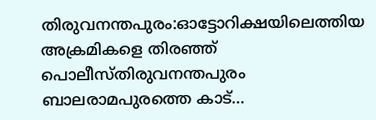തിരുവനന്തപുരം:ഓട്ടോറിക്ഷയിലെത്തിയ അക്രമികളെ തിരഞ്ഞ് പൊലീസ്തിരുവനന്തപുരം ബാലരാമപുരത്തെ കാട്…